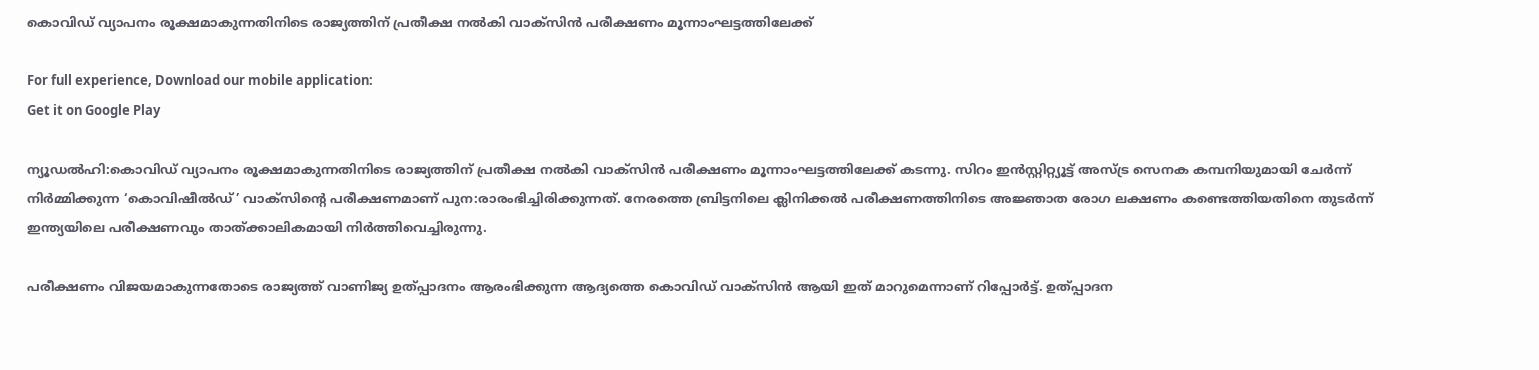കൊവിഡ് വ്യാപനം രൂക്ഷമാകുന്നതിനിടെ രാജ്യത്തിന് പ്രതീക്ഷ നല്‍കി വാക്‌സിന്‍ പരീക്ഷണം മൂന്നാംഘട്ടത്തിലേക്ക്

For full experience, Download our mobile application:
Get it on Google Play

ന്യൂഡല്‍ഹി:കൊവിഡ് വ്യാപനം രൂക്ഷമാകുന്നതിനിടെ രാജ്യത്തിന് പ്രതീക്ഷ നല്‍കി വാക്‌സിന്‍ പരീക്ഷണം മൂന്നാംഘട്ടത്തിലേക്ക് കടന്നു. സിറം ഇന്‍സ്റ്റിറ്റ്യൂട്ട് അസ്ട്ര സെനക കമ്പനിയുമായി ചേര്‍ന്ന് നിര്‍മ്മിക്കുന്ന ‘കൊവിഷീല്‍ഡ്’ വാക്‌സിന്റെ പരീക്ഷണമാണ് പുന:രാരംഭിച്ചിരിക്കുന്നത്. നേരത്തെ ബ്രിട്ടനിലെ ക്ലിനിക്കല്‍ പരീക്ഷണത്തിനിടെ അജ്ഞാത രോഗ ലക്ഷണം കണ്ടെത്തിയതിനെ തുടര്‍ന്ന് ഇന്ത്യയിലെ പരീക്ഷണവും താത്ക്കാലികമായി നിര്‍ത്തിവെച്ചിരുന്നു.

പരീക്ഷണം വിജയമാകുന്നതോടെ രാജ്യത്ത് വാണിജ്യ ഉത്പ്പാദനം ആരംഭിക്കുന്ന ആദ്യത്തെ കൊവിഡ് വാക്സിന്‍ ആയി ഇത് മാറുമെന്നാണ് റിപ്പോര്‍ട്ട്. ഉത്പ്പാദന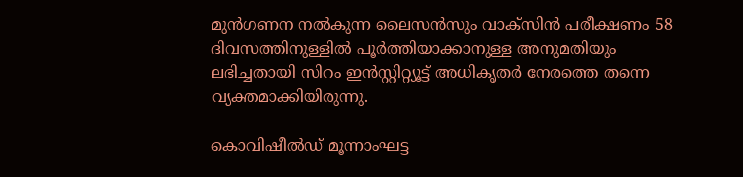മുന്‍ഗണന നല്‍കുന്ന ലൈസന്‍സും വാക്സിന്‍ പരീക്ഷണം 58 ദിവസത്തിനുള്ളില്‍ പൂര്‍ത്തിയാക്കാനുള്ള അനുമതിയും ലഭിച്ചതായി സിറം ഇന്‍സ്റ്റിറ്റ്യൂട്ട് അധികൃതര്‍ നേരത്തെ തന്നെ വ്യക്തമാക്കിയിരുന്നു.

കൊവിഷീല്‍ഡ് മൂന്നാംഘട്ട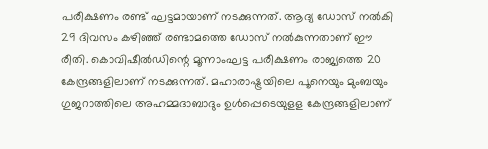പരീക്ഷണം രണ്ട് ഘട്ടമായാണ് നടക്കുന്നത്. ആദ്യ ഡോസ് നല്‍കി 29 ദിവസം കഴിഞ്ഞ് രണ്ടാമത്തെ ഡോസ് നല്‍കുന്നതാണ് ഈ രീതി. കൊവിഷീല്‍ഡിന്റെ മൂന്നാംഘട്ട പരീക്ഷണം രാജ്യത്തെ 20 കേന്ദ്രങ്ങളിലാണ് നടക്കുന്നത്. മഹാരാഷ്ട്രയിലെ പൂനെയും മുംബയും ഗുജറാത്തിലെ അഹമ്മദാബാദും ഉള്‍പ്പെടെയുളള കേന്ദ്രങ്ങളിലാണ്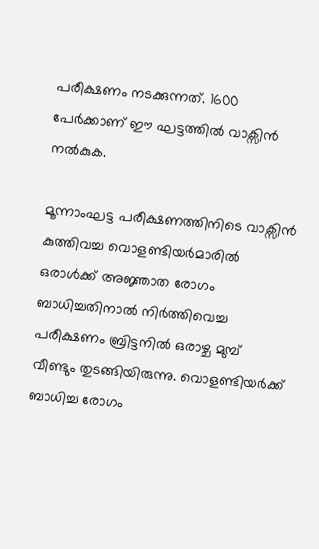പരീക്ഷണം നടക്കുന്നത്. 1600 പേര്‍ക്കാണ് ഈ ഘട്ടത്തില്‍ വാക്സിന്‍ നല്‍കുക.

മൂന്നാംഘട്ട പരീക്ഷണത്തിനിടെ വാക്സിന്‍ കുത്തിവച്ച വൊളണ്ടിയര്‍മാരില്‍ ഒരാള്‍ക്ക് അജ്ഞാത രോഗം ബാധിച്ചതിനാല്‍ നിര്‍ത്തിവെച്ച പരീക്ഷണം ബ്രിട്ടനില്‍ ഒരാഴ്ച മുമ്പ് വീണ്ടും തുടങ്ങിയിരുന്നു. വൊളണ്ടിയര്‍ക്ക് ബാധിച്ച രോഗം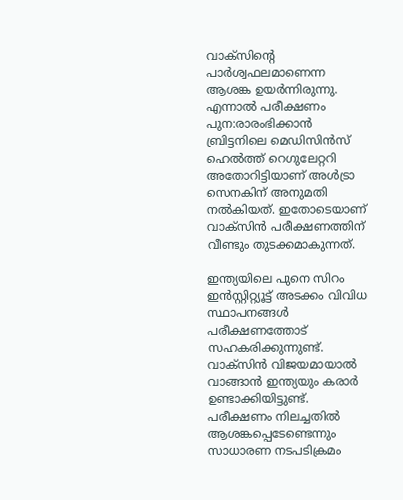വാക്സിന്റെ പാര്‍ശ്വഫലമാണെന്ന ആശങ്ക ഉയര്‍ന്നിരുന്നു. എന്നാല്‍ പരീക്ഷണം പുന:രാരംഭിക്കാന്‍ ബ്രിട്ടനിലെ മെഡിസിന്‍സ് ഹെല്‍ത്ത് റെഗുലേറ്ററി അതോറിട്ടിയാണ് അള്‍ട്രാ സെനകിന് അനുമതി നല്‍കിയത്. ഇതോടെയാണ് വാക്‌സിന്‍ പരീക്ഷണത്തിന് വീണ്ടും തുടക്കമാകുന്നത്.

ഇന്ത്യയിലെ പുനെ സിറം ഇന്‍സ്റ്റിറ്റ്യൂട്ട് അടക്കം വിവിധ സ്ഥാപനങ്ങള്‍ പരീക്ഷണത്തോട് സഹകരിക്കുന്നുണ്ട്. വാക്‌സിന്‍ വിജയമായാല്‍ വാങ്ങാന്‍ ഇന്ത്യയും കരാര്‍ ഉണ്ടാക്കിയിട്ടുണ്ട്. പരീക്ഷണം നിലച്ചതില്‍ ആശങ്കപ്പെടേണ്ടെന്നും സാധാരണ നടപടിക്രമം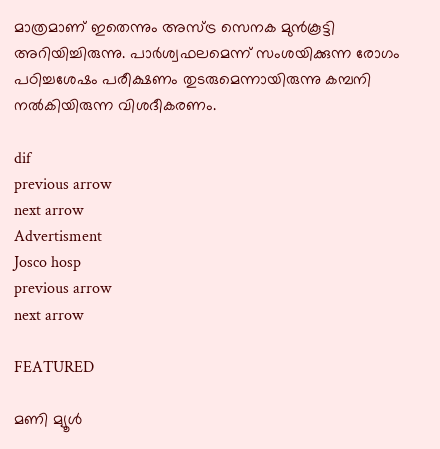മാത്രമാണ് ഇതെന്നും അസ്ട്ര സെനക മുന്‍കൂട്ടി അറിയിച്ചിരുന്നു. പാര്‍ശ്വഫലമെന്ന് സംശയിക്കുന്ന രോഗം പഠിച്ചശേഷം പരീക്ഷണം തുടരുമെന്നായിരുന്നു കമ്പനി നല്‍കിയിരുന്ന വിശദീകരണം.

dif
previous arrow
next arrow
Advertisment
Josco hosp
previous arrow
next arrow

FEATURED

മണി മ്യൂൾ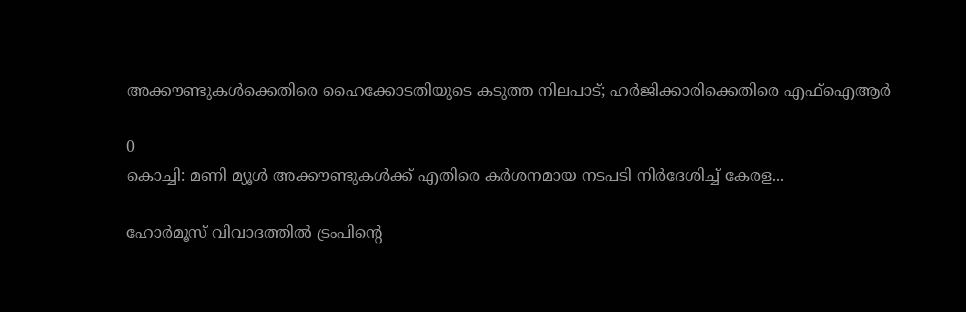അക്കൗണ്ടുകൾക്കെതിരെ ഹൈക്കോടതിയുടെ കടുത്ത നിലപാട്; ഹർജിക്കാരിക്കെതിരെ എഫ്‌ഐആർ

0
കൊച്ചി: മണി മ്യൂള്‍ അക്കൗണ്ടുകള്‍ക്ക് എതിരെ കര്‍ശനമായ നടപടി നിര്‍ദേശിച്ച് കേരള...

ഹോർമൂസ് വിവാദത്തിൽ ട്രംപിന്റെ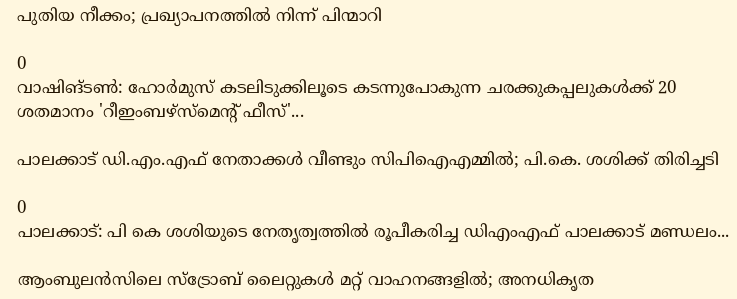പുതിയ നീക്കം; പ്രഖ്യാപനത്തിൽ നിന്ന് പിന്മാറി

0
വാഷിങ്ടൺ: ഹോർമുസ് കടലിടുക്കിലൂടെ കടന്നുപോകുന്ന ചരക്കുകപ്പലുകൾക്ക് 20 ശതമാനം 'റീഇംബഴ്‌സ്‌മെന്റ് ഫീസ്'...

പാലക്കാട് ഡി.എം.എഫ് നേതാക്കൾ വീണ്ടും സിപിഐഎമ്മിൽ; പി.കെ. ശശിക്ക് തിരിച്ചടി

0
പാലക്കാട്: പി കെ ശശിയുടെ നേതൃത്വത്തില്‍ രൂപീകരിച്ച ഡിഎംഎഫ് പാലക്കാട് മണ്ഡലം...

ആംബുലൻസിലെ സ്ട്രോബ് ലൈറ്റുകൾ മറ്റ് വാഹനങ്ങളിൽ; അനധികൃത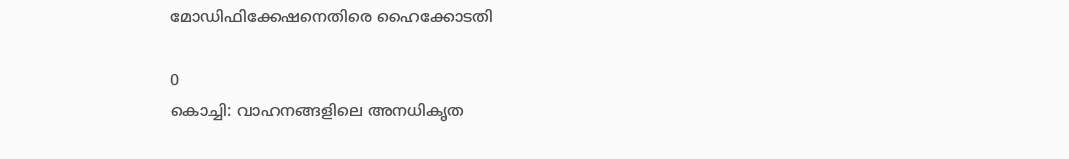മോഡിഫിക്കേഷനെതിരെ ഹൈക്കോടതി

0
കൊച്ചി: വാഹനങ്ങളിലെ അനധികൃത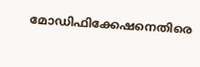മോഡിഫിക്കേഷനെതിരെ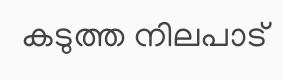കടുത്ത നിലപാട്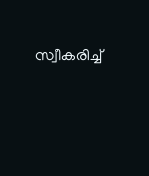സ്വീകരിച്ച്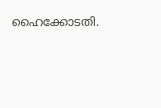ഹൈക്കോടതി.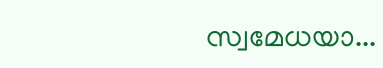സ്വമേധയാ...